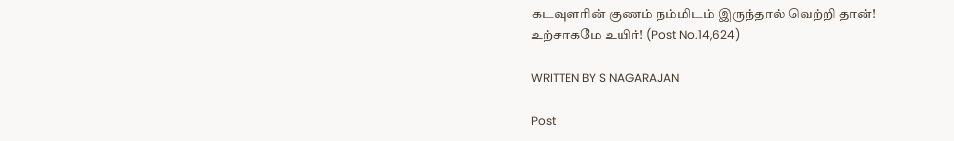கடவுளரின் குணம் நம்மிடம் இருந்தால் வெற்றி தான்! உற்சாகமே உயிர்! (Post No.14,624)

WRITTEN BY S NAGARAJAN

Post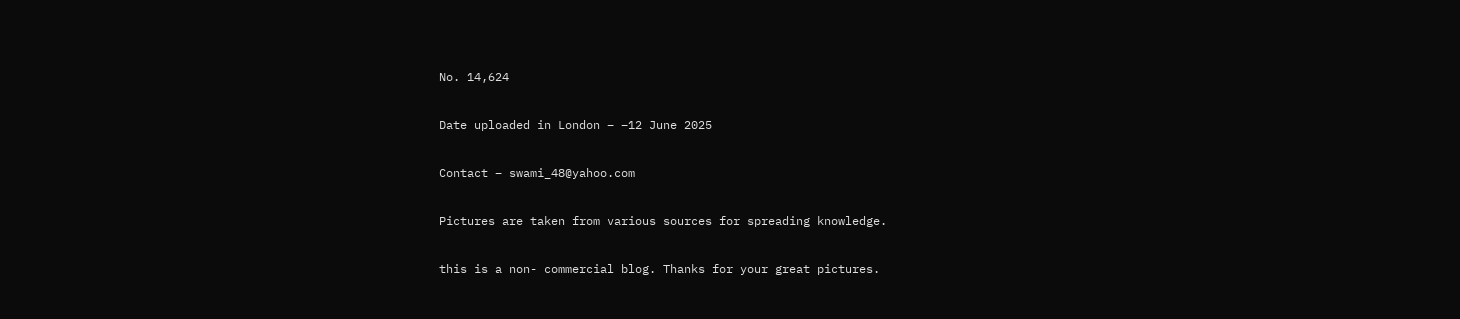No. 14,624

Date uploaded in London – –12 June 2025

Contact – swami_48@yahoo.com

Pictures are taken from various sources for spreading knowledge.

this is a non- commercial blog. Thanks for your great pictures.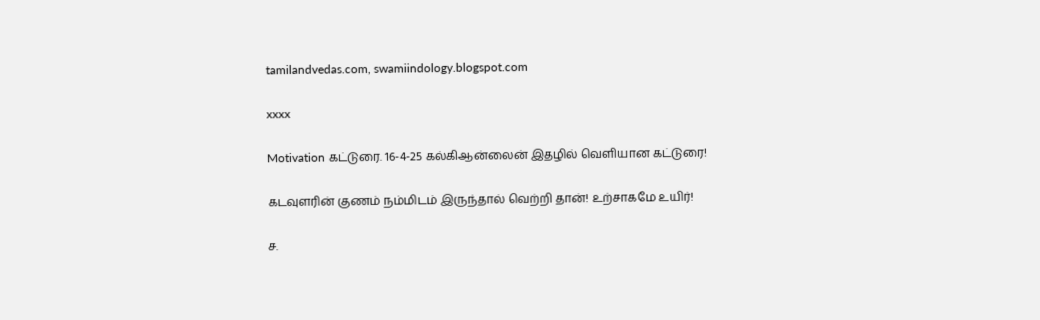tamilandvedas.com, swamiindology.blogspot.com

xxxx

Motivation கட்டுரை. 16-4-25 கல்கிஆன்லைன் இதழில் வெளியான கட்டுரை!

கடவுளரின் குணம் நம்மிடம் இருந்தால் வெற்றி தான்! உற்சாகமே உயிர்!

ச.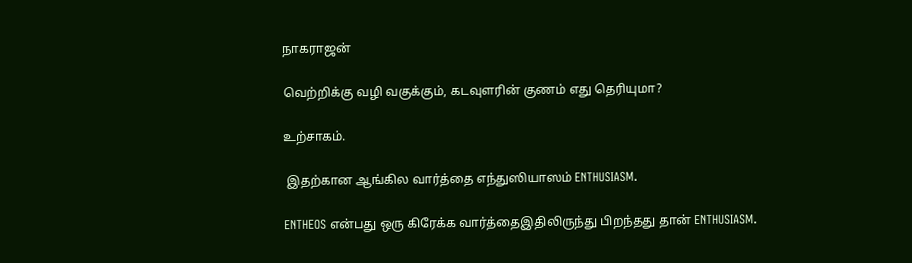நாகராஜன்

வெற்றிக்கு வழி வகுக்கும், கடவுளரின் குணம் எது தெரியுமா?

உற்சாகம்.

 இதற்கான ஆங்கில வார்த்தை எந்துஸியாஸம் ENTHUSIASM.

ENTHEOS என்பது ஒரு கிரேக்க வார்த்தைஇதிலிருந்து பிறந்தது தான் ENTHUSIASM.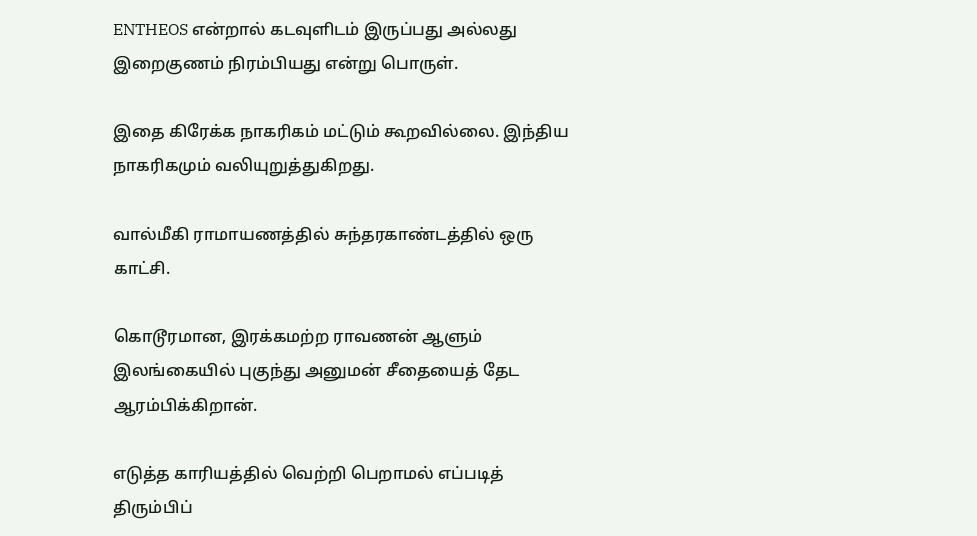ENTHEOS என்றால் கடவுளிடம் இருப்பது அல்லது இறைகுணம் நிரம்பியது என்று பொருள்.

இதை கிரேக்க நாகரிகம் மட்டும் கூறவில்லை. இந்திய நாகரிகமும் வலியுறுத்துகிறது.

வால்மீகி ராமாயணத்தில் சுந்தரகாண்டத்தில் ஒரு காட்சி.

கொடூரமான, இரக்கமற்ற ராவணன் ஆளும் இலங்கையில் புகுந்து அனுமன் சீதையைத் தேட ஆரம்பிக்கிறான்.

எடுத்த காரியத்தில் வெற்றி பெறாமல் எப்படித் திரும்பிப்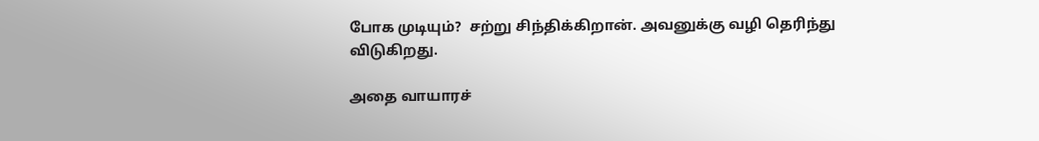போக முடியும்?  சற்று சிந்திக்கிறான். அவனுக்கு வழி தெரிந்து விடுகிறது.

அதை வாயாரச்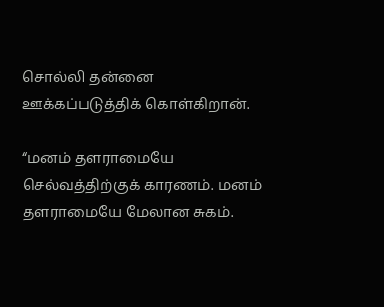சொல்லி தன்னை ஊக்கப்படுத்திக் கொள்கிறான்.

“மனம் தளராமையே செல்வத்திற்குக் காரணம். மனம் தளராமையே மேலான சுகம்.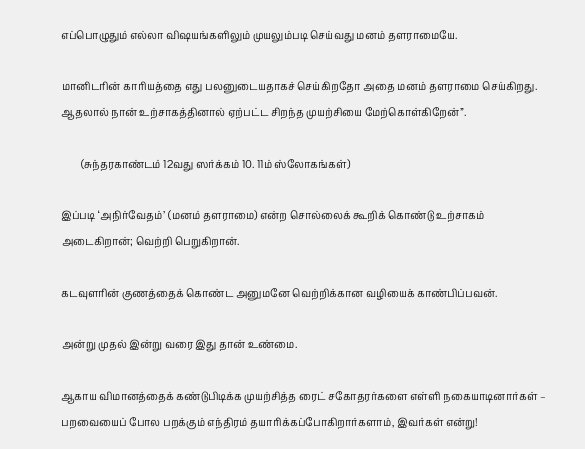எப்பொழுதும் எல்லா விஷயங்களிலும் முயலும்படி செய்வது மனம் தளராமையே.

மானிடரின் காரியத்தை எது பலனுடையதாகச் செய்கிறதோ அதை மனம் தளராமை செய்கிறது. ஆதலால் நான் உற்சாகத்தினால் ஏற்பட்ட சிறந்த முயற்சியை மேற்கொள்கிறேன்”.

        (சுந்தரகாண்டம் 12வது ஸர்க்கம் 10. 11ம் ஸ்லோகங்கள்)

இப்படி ‘அநிர்வேதம்’ (மனம் தளராமை) என்ற சொல்லைக் கூறிக் கொண்டு உற்சாகம் அடைகிறான்; வெற்றி பெறுகிறான்.

கடவுளரின் குணத்தைக் கொண்ட அனுமனே வெற்றிக்கான வழியைக் காண்பிப்பவன்.

அன்று முதல் இன்று வரை இது தான் உண்மை.

ஆகாய விமானத்தைக் கண்டுபிடிக்க முயற்சித்த ரைட் சகோதரர்களை எள்ளி நகையாடினார்கள் – பறவையைப் போல பறக்கும் எந்திரம் தயாரிக்கப்போகிறார்களாம், இவர்கள் என்று!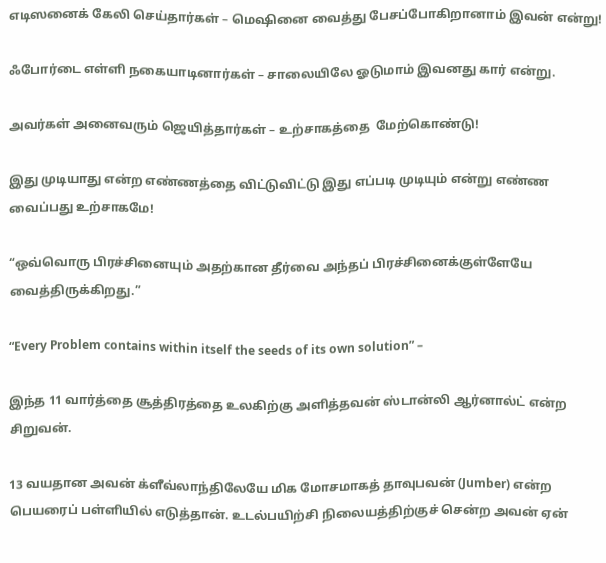எடிஸனைக் கேலி செய்தார்கள் – மெஷினை வைத்து பேசப்போகிறானாம் இவன் என்று!

ஃபோர்டை எள்ளி நகையாடினார்கள் – சாலையிலே ஓடுமாம் இவனது கார் என்று.

அவர்கள் அனைவரும் ஜெயித்தார்கள் – உற்சாகத்தை  மேற்கொண்டு!

இது முடியாது என்ற எண்ணத்தை விட்டுவிட்டு இது எப்படி முடியும் என்று எண்ண வைப்பது உற்சாகமே!

“ஒவ்வொரு பிரச்சினையும் அதற்கான தீர்வை அந்தப் பிரச்சினைக்குள்ளேயே வைத்திருக்கிறது.”

“Every Problem contains within itself the seeds of its own solution” –

இந்த 11 வார்த்தை சூத்திரத்தை உலகிற்கு அளித்தவன் ஸ்டான்லி ஆர்னால்ட் என்ற சிறுவன்.

13 வயதான அவன் க்ளீவ்லாந்திலேயே மிக மோசமாகத் தாவுபவன் (Jumber) என்ற பெயரைப் பள்ளியில் எடுத்தான். உடல்பயிற்சி நிலையத்திற்குச் சென்ற அவன் ஏன்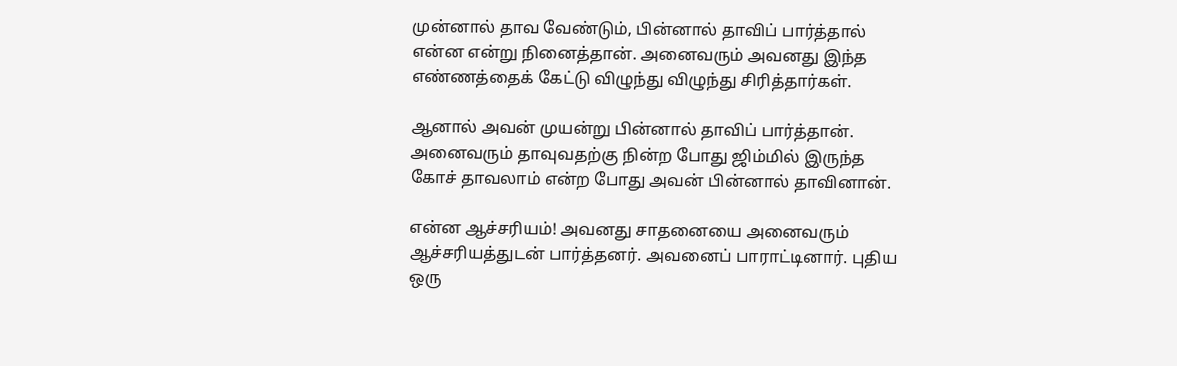முன்னால் தாவ வேண்டும், பின்னால் தாவிப் பார்த்தால் என்ன என்று நினைத்தான். அனைவரும் அவனது இந்த எண்ணத்தைக் கேட்டு விழுந்து விழுந்து சிரித்தார்கள்.

ஆனால் அவன் முயன்று பின்னால் தாவிப் பார்த்தான். அனைவரும் தாவுவதற்கு நின்ற போது ஜிம்மில் இருந்த கோச் தாவலாம் என்ற போது அவன் பின்னால் தாவினான்.

என்ன ஆச்சரியம்! அவனது சாதனையை அனைவரும் ஆச்சரியத்துடன் பார்த்தனர். அவனைப் பாராட்டினார். புதிய ஒரு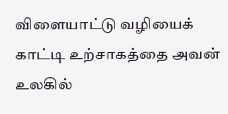விளையாட்டு வழியைக் காட்டி உற்சாகத்தை அவன் உலகில்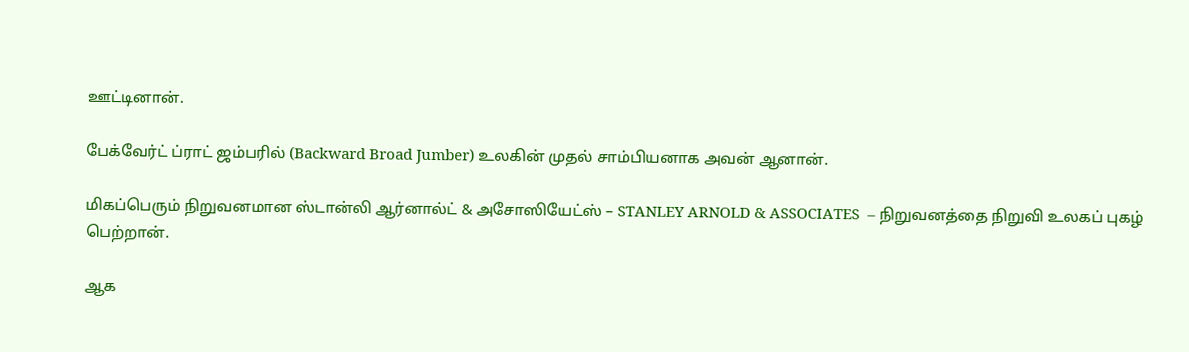ஊட்டினான்.

பேக்வேர்ட் ப்ராட் ஜம்பரில் (Backward Broad Jumber) உலகின் முதல் சாம்பியனாக அவன் ஆனான்.

மிகப்பெரும் நிறுவனமான ஸ்டான்லி ஆர்னால்ட் & அசோஸியேட்ஸ் – STANLEY ARNOLD & ASSOCIATES  – நிறுவனத்தை நிறுவி உலகப் புகழ் பெற்றான்.

ஆக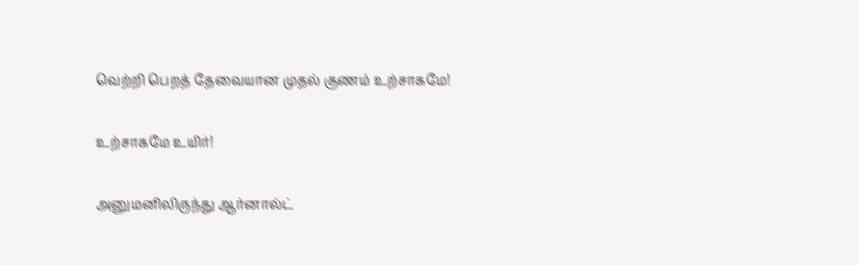வெற்றி பெறத் தேவையான முதல் குணம் உற்சாகமே!

உற்சாகமே உயிர்!

அனுமனிலிருந்து ஆர்னால்ட்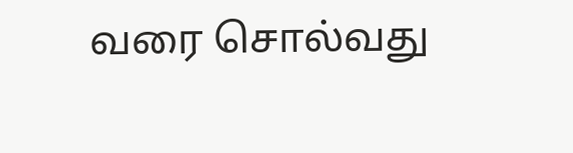வரை சொல்வது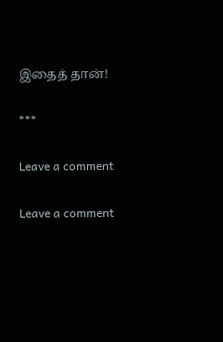இதைத் தான்!

***

Leave a comment

Leave a comment